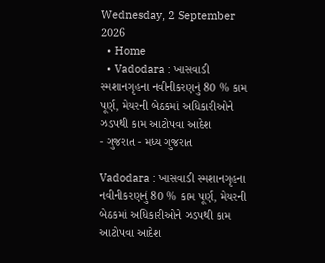Wednesday, 2 September 2026
  • Home
  • Vadodara : ખાસવાડી સ્મશાનગૃહના નવીનીકરણનું 80 % કામ પૂર્ણ, મેયરની બેઠકમાં અધિકારીઓને ઝડપથી કામ આટોપવા આદેશ
- ગુજરાત - મધ્ય ગુજરાત

Vadodara : ખાસવાડી સ્મશાનગૃહના નવીનીકરણનું 80 % કામ પૂર્ણ, મેયરની બેઠકમાં અધિકારીઓને ઝડપથી કામ આટોપવા આદેશ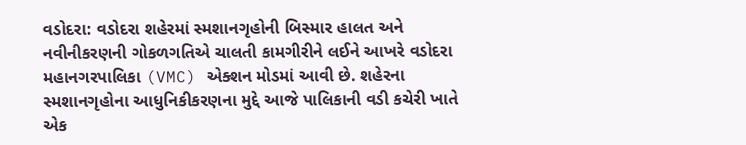વડોદરા: વડોદરા શહેરમાં સ્મશાનગૃહોની બિસ્માર હાલત અને નવીનીકરણની ગોકળગતિએ ચાલતી કામગીરીને લઈને આખરે વડોદરા મહાનગરપાલિકા (VMC) એક્શન મોડમાં આવી છે. શહેરના સ્મશાનગૃહોના આધુનિકીકરણના મુદ્દે આજે પાલિકાની વડી કચેરી ખાતે એક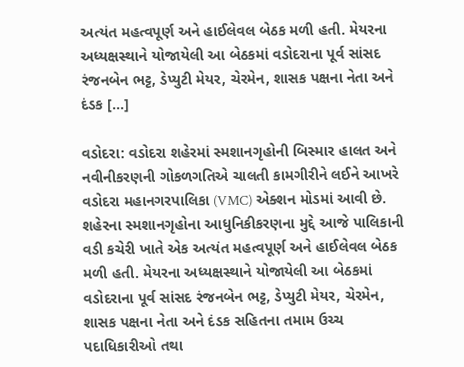અત્યંત મહત્વપૂર્ણ અને હાઈલેવલ બેઠક મળી હતી. મેયરના અધ્યક્ષસ્થાને યોજાયેલી આ બેઠકમાં વડોદરાના પૂર્વ સાંસદ રંજનબેન ભટ્ટ, ડેપ્યુટી મેયર, ચેરમેન, શાસક પક્ષના નેતા અને દંડક […]

વડોદરા: વડોદરા શહેરમાં સ્મશાનગૃહોની બિસ્માર હાલત અને નવીનીકરણની ગોકળગતિએ ચાલતી કામગીરીને લઈને આખરે વડોદરા મહાનગરપાલિકા (VMC) એક્શન મોડમાં આવી છે. શહેરના સ્મશાનગૃહોના આધુનિકીકરણના મુદ્દે આજે પાલિકાની વડી કચેરી ખાતે એક અત્યંત મહત્વપૂર્ણ અને હાઈલેવલ બેઠક મળી હતી. મેયરના અધ્યક્ષસ્થાને યોજાયેલી આ બેઠકમાં વડોદરાના પૂર્વ સાંસદ રંજનબેન ભટ્ટ, ડેપ્યુટી મેયર, ચેરમેન, શાસક પક્ષના નેતા અને દંડક સહિતના તમામ ઉચ્ચ પદાધિકારીઓ તથા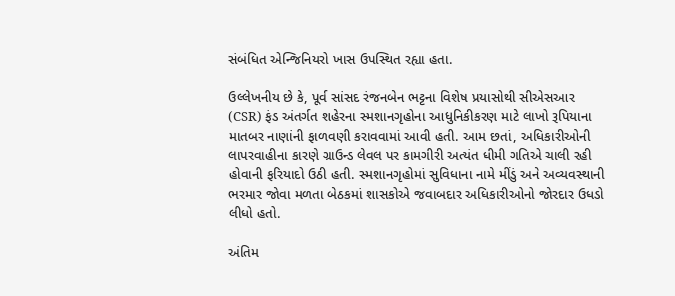સંબંધિત એન્જિનિયરો ખાસ ઉપસ્થિત રહ્યા હતા.

ઉલ્લેખનીય છે કે, પૂર્વ સાંસદ રંજનબેન ભટ્ટના વિશેષ પ્રયાસોથી સીએસઆર (CSR) ફંડ અંતર્ગત શહેરના સ્મશાનગૃહોના આધુનિકીકરણ માટે લાખો રૂપિયાના માતબર નાણાંની ફાળવણી કરાવવામાં આવી હતી. આમ છતાં, અધિકારીઓની લાપરવાહીના કારણે ગ્રાઉન્ડ લેવલ પર કામગીરી અત્યંત ધીમી ગતિએ ચાલી રહી હોવાની ફરિયાદો ઉઠી હતી. સ્મશાનગૃહોમાં સુવિધાના નામે મીંડું અને અવ્યવસ્થાની ભરમાર જોવા મળતા બેઠકમાં શાસકોએ જવાબદાર અધિકારીઓનો જોરદાર ઉધડો લીધો હતો.

અંતિમ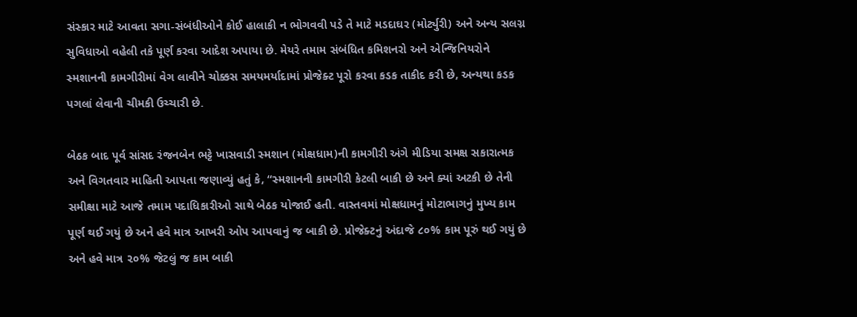સંસ્કાર માટે આવતા સગા-સંબંધીઓને કોઈ હાલાકી ન ભોગવવી પડે તે માટે મડદાઘર (મોર્ટ્યુરી) અને અન્ય સલગ્ન સુવિધાઓ વહેલી તકે પૂર્ણ કરવા આદેશ અપાયા છે. મેયરે તમામ સંબંધિત કમિશનરો અને એન્જિનિયરોને સ્મશાનની કામગીરીમાં વેગ લાવીને ચોક્કસ સમયમર્યાદામાં પ્રોજેક્ટ પૂરો કરવા કડક તાકીદ કરી છે, અન્યથા કડક પગલાં લેવાની ચીમકી ઉચ્ચારી છે.

બેઠક બાદ પૂર્વ સાંસદ રંજનબેન ભટ્ટે ખાસવાડી સ્મશાન (મોક્ષધામ)ની કામગીરી અંગે મીડિયા સમક્ષ સકારાત્મક અને વિગતવાર માહિતી આપતા જણાવ્યું હતું કે, “સ્મશાનની કામગીરી કેટલી બાકી છે અને ક્યાં અટકી છે તેની સમીક્ષા માટે આજે તમામ પદાધિકારીઓ સાથે બેઠક યોજાઈ હતી. વાસ્તવમાં મોક્ષધામનું મોટાભાગનું મુખ્ય કામ પૂર્ણ થઈ ગયું છે અને હવે માત્ર આખરી ઓપ આપવાનું જ બાકી છે. પ્રોજેક્ટનું અંદાજે ૮૦% કામ પૂરું થઈ ગયું છે અને હવે માત્ર ૨૦% જેટલું જ કામ બાકી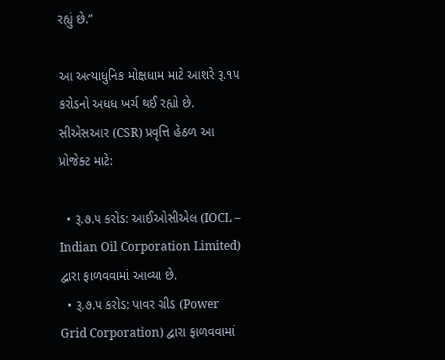રહ્યું છે.”

આ અત્યાધુનિક મોક્ષધામ માટે આશરે રૂ.૧૫ કરોડનો અધધ ખર્ચ થઈ રહ્યો છે. સીએસઆર (CSR) પ્રવૃત્તિ હેઠળ આ પ્રોજેક્ટ માટે:

  • રૂ.૭.૫ કરોડ: આઈઓસીએલ (IOCL – Indian Oil Corporation Limited) દ્વારા ફાળવવામાં આવ્યા છે.
  • રૂ.૭.૫ કરોડ: પાવર ગ્રીડ (Power Grid Corporation) દ્વારા ફાળવવામાં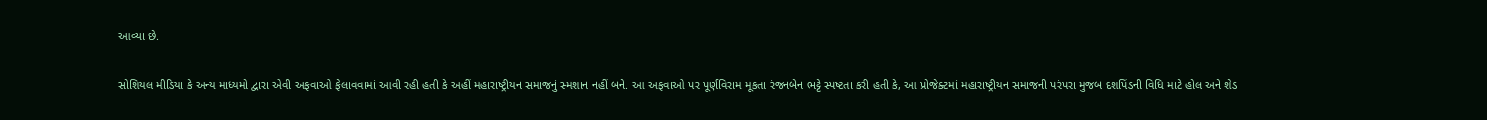આવ્યા છે.

સોશિયલ મીડિયા કે અન્ય માધ્યમો દ્વારા એવી અફવાઓ ફેલાવવામાં આવી રહી હતી કે અહીં મહારાષ્ટ્રીયન સમાજનું સ્મશાન નહીં બને. આ અફવાઓ પર પૂર્ણવિરામ મૂકતા રંજનબેન ભટ્ટે સ્પષ્ટતા કરી હતી કે, આ પ્રોજેક્ટમાં મહારાષ્ટ્રીયન સમાજની પરંપરા મુજબ દશપિંડની વિધિ માટે હોલ અને શેડ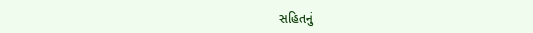સહિતનું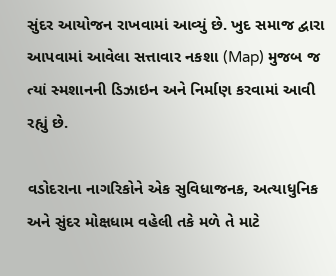સુંદર આયોજન રાખવામાં આવ્યું છે. ખુદ સમાજ દ્વારા આપવામાં આવેલા સત્તાવાર નકશા (Map) મુજબ જ ત્યાં સ્મશાનની ડિઝાઇન અને નિર્માણ કરવામાં આવી રહ્યું છે.

વડોદરાના નાગરિકોને એક સુવિધાજનક, અત્યાધુનિક અને સુંદર મોક્ષધામ વહેલી તકે મળે તે માટે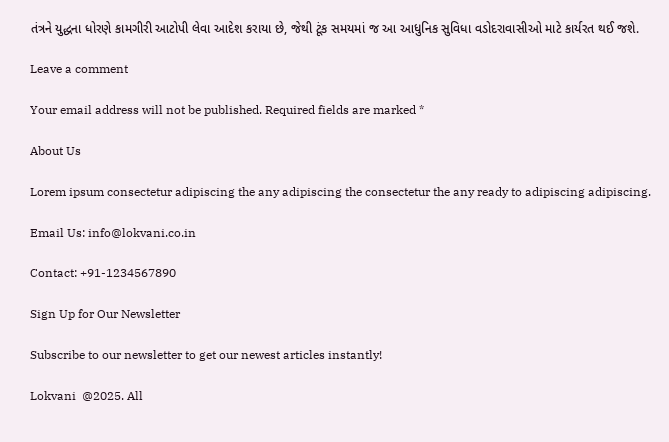તંત્રને યુદ્ધના ધોરણે કામગીરી આટોપી લેવા આદેશ કરાયા છે, જેથી ટૂંક સમયમાં જ આ આધુનિક સુવિધા વડોદરાવાસીઓ માટે કાર્યરત થઈ જશે.

Leave a comment

Your email address will not be published. Required fields are marked *

About Us

Lorem ipsum consectetur adipiscing the any adipiscing the consectetur the any ready to adipiscing adipiscing.

Email Us: info@lokvani.co.in

Contact: +91-1234567890

Sign Up for Our Newsletter

Subscribe to our newsletter to get our newest articles instantly!

Lokvani  @2025. All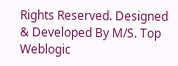Rights Reserved. Designed & Developed By M/S. Top Weblogic